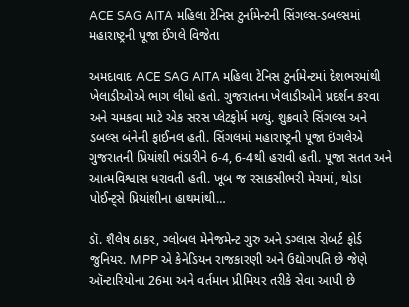ACE SAG AITA મહિલા ટેનિસ ટુર્નામેન્ટની સિંગલ્સ-ડબલ્સમાં મહારાષ્ટ્રની પૂજા ઈંગલે વિજેતા

અમદાવાદ ACE SAG AITA મહિલા ટેનિસ ટુર્નામેન્ટમાં દેશભરમાંથી ખેલાડીઓએ ભાગ લીધો હતો. ગુજરાતના ખેલાડીઓને પ્રદર્શન કરવા અને ચમકવા માટે એક સરસ પ્લેટફોર્મ મળ્યું. શુક્રવારે સિંગલ્સ અને ડબલ્સ બંનેની ફાઈનલ હતી. સિંગલમાં મહારાષ્ટ્રની પૂજા ઇંગલેએ ગુજરાતની પ્રિયાંશી ભંડારીને 6-4, 6-4થી હરાવી હતી. પૂજા સતત અને આત્મવિશ્વાસ ધરાવતી હતી. ખૂબ જ રસાકસીભરી મેચમાં, થોડા પોઈન્ટ્સે પ્રિયાંશીના હાથમાંથી…

ડૉ. શૈલેષ ઠાકર, ગ્લોબલ મેનેજમેન્ટ ગુરુ અને ડગ્લાસ રોબર્ટ ફોર્ડ જુનિયર. MPP એ કેનેડિયન રાજકારણી અને ઉદ્યોગપતિ છે જેણે ઑન્ટારિયોના 26મા અને વર્તમાન પ્રીમિયર તરીકે સેવા આપી છે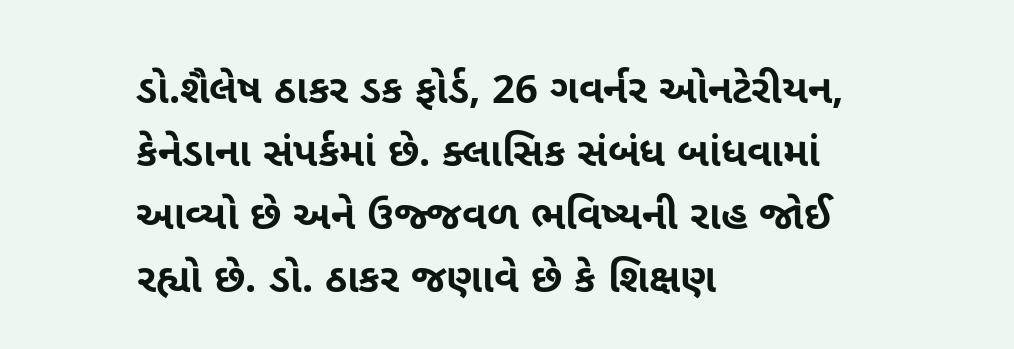ડો.શૈલેષ ઠાકર ડક ફોર્ડ, 26 ગવર્નર ઓનટેરીયન, કેનેડાના સંપર્કમાં છે. ક્લાસિક સંબંધ બાંધવામાં આવ્યો છે અને ઉજ્જવળ ભવિષ્યની રાહ જોઈ રહ્યો છે. ડો. ઠાકર જણાવે છે કે શિક્ષણ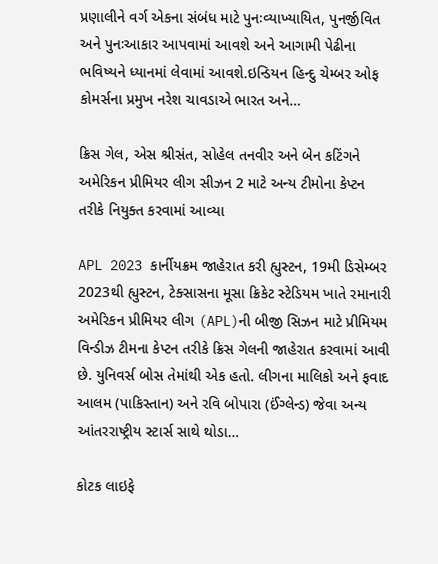પ્રણાલીને વર્ગ એકના સંબંધ માટે પુનઃવ્યાખ્યાયિત, પુનર્જીવિત અને પુનઃઆકાર આપવામાં આવશે અને આગામી પેઢીના ભવિષ્યને ધ્યાનમાં લેવામાં આવશે.ઇન્ડિયન હિન્દુ ચેમ્બર ઓફ કોમર્સના પ્રમુખ નરેશ ચાવડાએ ભારત અને…

ક્રિસ ગેલ, એસ શ્રીસંત, સોહેલ તનવીર અને બેન કટિંગને અમેરિકન પ્રીમિયર લીગ સીઝન 2 માટે અન્ય ટીમોના કેપ્ટન તરીકે નિયુક્ત કરવામાં આવ્યા

APL 2023 કાર્નીયક્રમ જાહેરાત કરી હ્યુસ્ટન, 19મી ડિસેમ્બર 2023થી હ્યુસ્ટન, ટેક્સાસના મૂસા ક્રિકેટ સ્ટેડિયમ ખાતે રમાનારી અમેરિકન પ્રીમિયર લીગ (APL)ની બીજી સિઝન માટે પ્રીમિયમ વિન્ડીઝ ટીમના કેપ્ટન તરીકે ક્રિસ ગેલની જાહેરાત કરવામાં આવી છે. યુનિવર્સ બોસ તેમાંથી એક હતો. લીગના માલિકો અને ફવાદ આલમ (પાકિસ્તાન) અને રવિ બોપારા (ઈંગ્લેન્ડ) જેવા અન્ય આંતરરાષ્ટ્રીય સ્ટાર્સ સાથે થોડા…

કોટક લાઇફે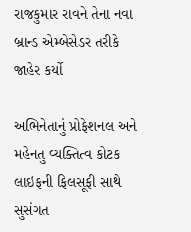રાજકુમાર રાવને તેના નવા બ્રાન્ડ એમ્બેસેડર તરીકે જાહેર કર્યો

અભિનેતાનું પ્રોફેશનલ અને મહેનતુ વ્યક્તિત્વ કોટક લાઇફની ફિલસૂફી સાથે સુસંગત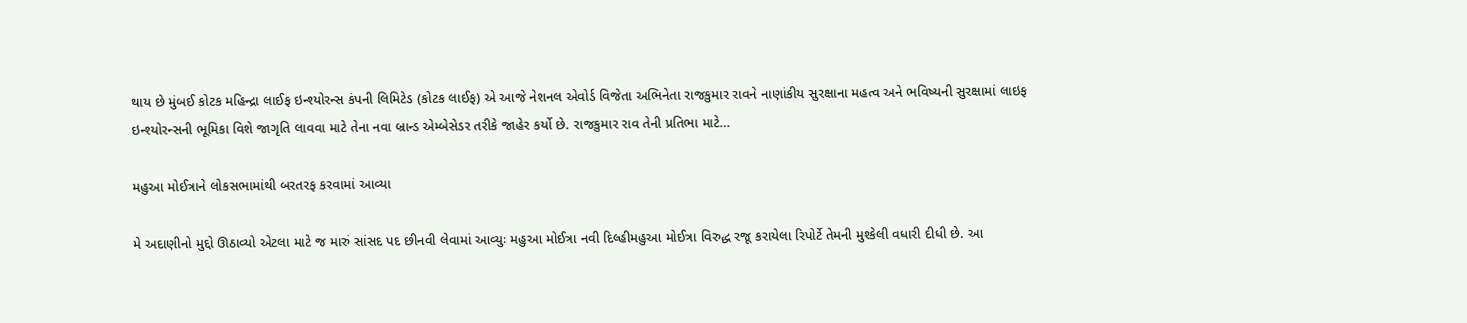થાય છે મુંબઈ કોટક મહિન્દ્રા લાઈફ ઇન્શ્યોરન્સ કંપની લિમિટેડ (કોટક લાઈફ) એ આજે નેશનલ એવોર્ડ વિજેતા અભિનેતા રાજકુમાર રાવને નાણાંકીય સુરક્ષાના મહત્વ અને ભવિષ્યની સુરક્ષામાં લાઇફ ઇન્શ્યોરન્સની ભૂમિકા વિશે જાગૃતિ લાવવા માટે તેના નવા બ્રાન્ડ એમ્બેસેડર તરીકે જાહેર કર્યો છે. રાજકુમાર રાવ તેની પ્રતિભા માટે…

મહુઆ મોઈત્રાને લોકસભામાંથી બરતરફ કરવામાં આવ્યા

મે અદાણીનો મુદ્દો ઊઠાવ્યો એટલા માટે જ મારું સાંસદ પદ છીનવી લેવામાં આવ્યુઃ મહુઆ મોઈત્રા નવી દિલ્હીમહુઆ મોઈત્રા વિરુદ્ધ રજૂ કરાયેલા રિપોર્ટે તેમની મુશ્કેલી વધારી દીધી છે. આ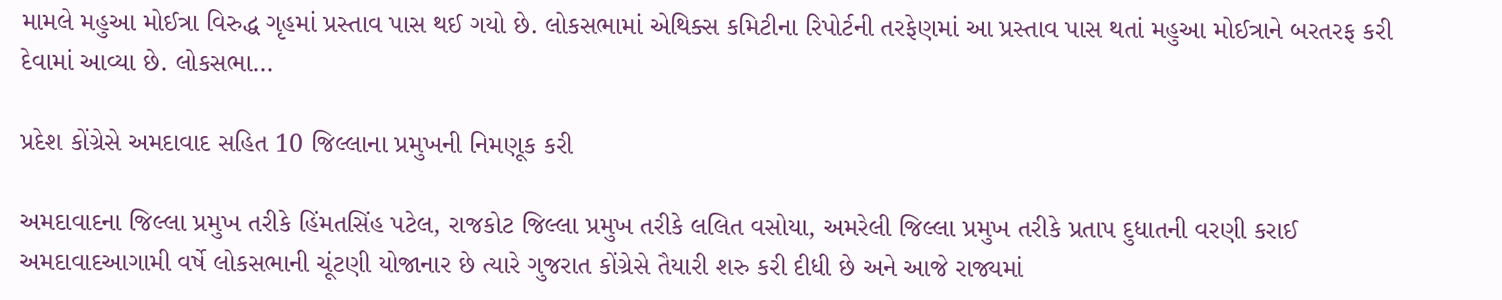મામલે મહુઆ મોઈત્રા વિરુદ્ધ ગૃહમાં પ્રસ્તાવ પાસ થઈ ગયો છે. લોકસભામાં એથિક્સ કમિટીના રિપોર્ટની તરફેણમાં આ પ્રસ્તાવ પાસ થતાં મહુઆ મોઈત્રાને બરતરફ કરી દેવામાં આવ્યા છે. લોકસભા…

પ્રદેશ કોંગ્રેસે અમદાવાદ સહિત 10 જિલ્લાના પ્રમુખની નિમણૂક કરી

અમદાવાદના જિલ્લા પ્રમુખ તરીકે હિંમતસિંહ પટેલ, રાજકોટ જિલ્લા પ્રમુખ તરીકે લલિત વસોયા, અમરેલી જિલ્લા પ્રમુખ તરીકે પ્રતાપ દુધાતની વરણી કરાઈ અમદાવાદઆગામી વર્ષે લોકસભાની ચૂંટણી યોજાનાર છે ત્યારે ગુજરાત કોંગ્રેસે તૈયારી શરુ કરી દીધી છે અને આજે રાજ્યમાં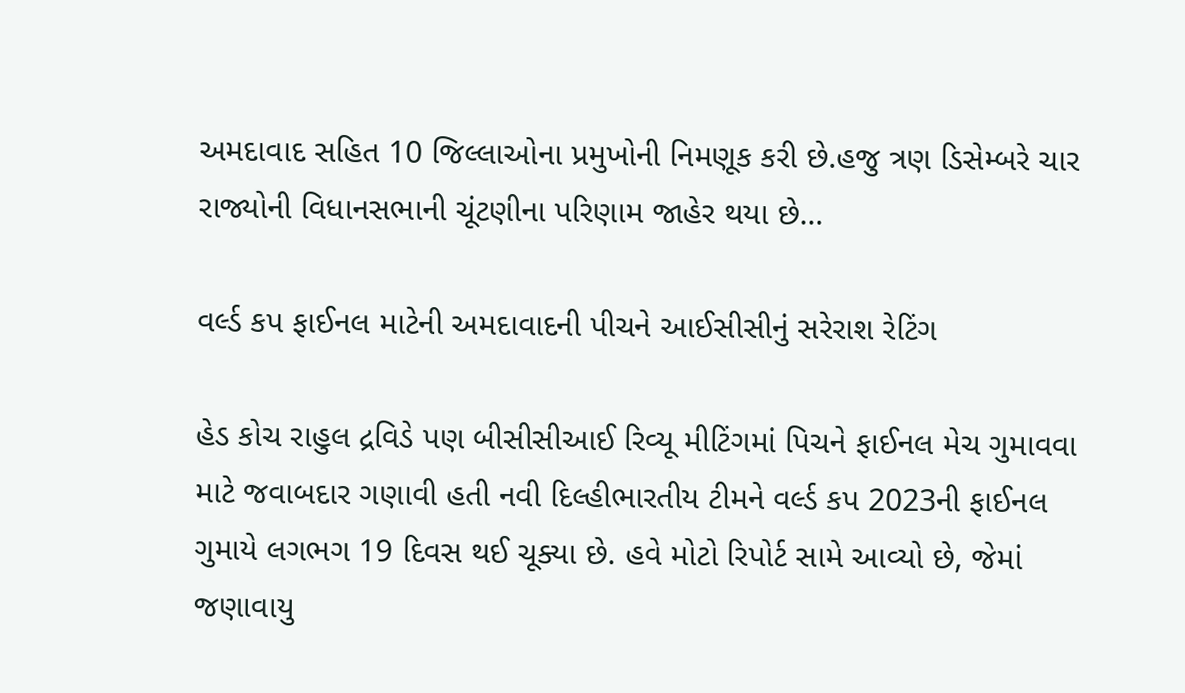અમદાવાદ સહિત 10 જિલ્લાઓના પ્રમુખોની નિમણૂક કરી છે.હજુ ત્રણ ડિસેમ્બરે ચાર રાજ્યોની વિધાનસભાની ચૂંટણીના પરિણામ જાહેર થયા છે…

વર્લ્ડ કપ ફાઈનલ માટેની અમદાવાદની પીચને આઈસીસીનું સરેરાશ રેટિંગ

હેડ કોચ રાહુલ દ્રવિડે પણ બીસીસીઆઈ રિવ્યૂ મીટિંગમાં પિચને ફાઈનલ મેચ ગુમાવવા માટે જવાબદાર ગણાવી હતી નવી દિલ્હીભારતીય ટીમને વર્લ્ડ કપ 2023ની ફાઈનલ ગુમાયે લગભગ 19 દિવસ થઈ ચૂક્યા છે. હવે મોટો રિપોર્ટ સામે આવ્યો છે, જેમાં જણાવાયુ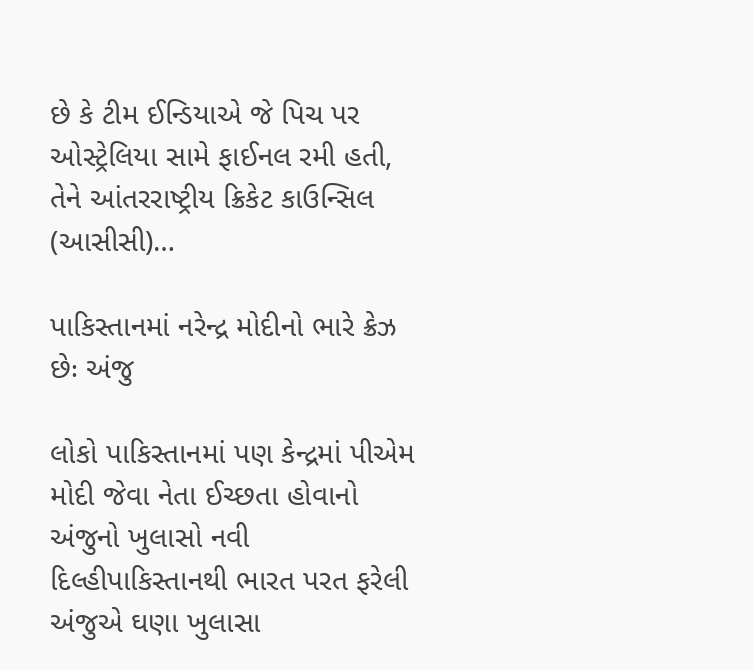છે કે ટીમ ઈન્ડિયાએ જે પિચ પર ઓસ્ટ્રેલિયા સામે ફાઈનલ રમી હતી, તેને આંતરરાષ્ટ્રીય ક્રિકેટ કાઉન્સિલ (આસીસી)…

પાકિસ્તાનમાં નરેન્દ્ર મોદીનો ભારે ક્રેઝ છેઃ અંજુ

લોકો પાકિસ્તાનમાં પણ કેન્દ્રમાં પીએમ મોદી જેવા નેતા ઈચ્છતા હોવાનો અંજુનો ખુલાસો નવી દિલ્હીપાકિસ્તાનથી ભારત પરત ફરેલી અંજુએ ઘણા ખુલાસા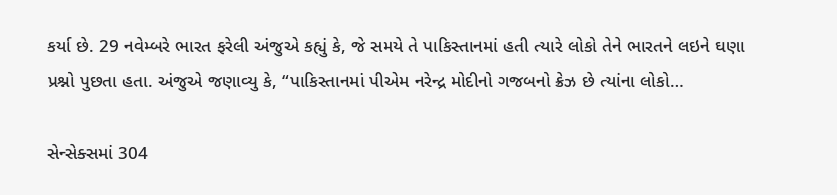કર્યા છે. 29 નવેમ્બરે ભારત ફરેલી અંજુએ કહ્યું કે, જે સમયે તે પાકિસ્તાનમાં હતી ત્યારે લોકો તેને ભારતને લઇને ઘણા પ્રશ્નો પુછતા હતા. અંજુએ જણાવ્યુ કે, “પાકિસ્તાનમાં પીએમ નરેન્દ્ર મોદીનો ગજબનો ક્રેઝ છે ત્યાંના લોકો…

સેન્સેક્સમાં 304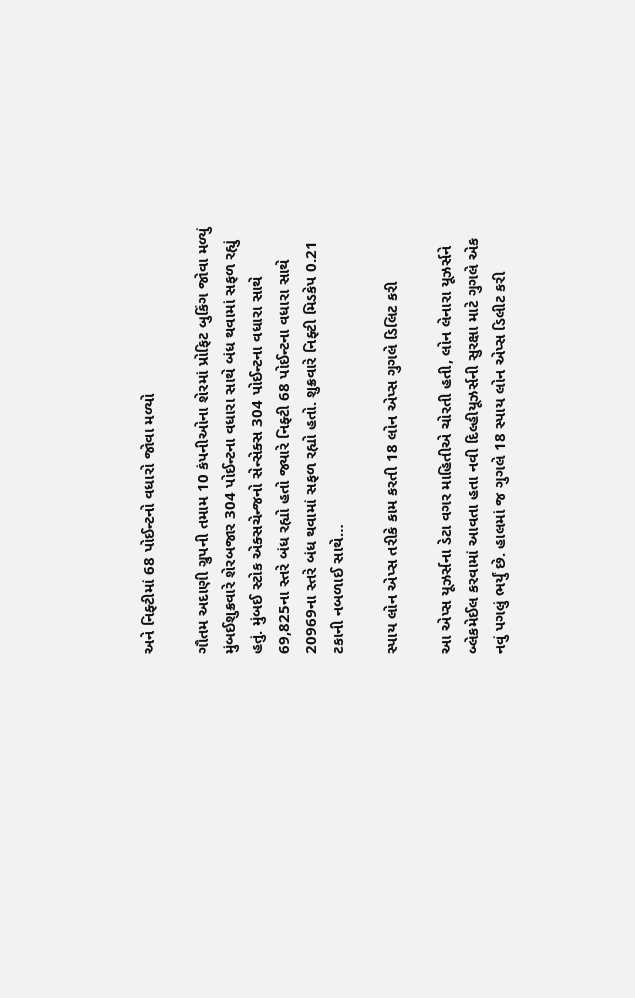અને નિફ્ટીમાં 68 પોઈન્ટનો વધારો જોવા મળ્યો

ગૌતમ અદાણી ગ્રુપની તમામ 10 કંપનીઓના શેરમાં પ્રોફિટ બુકિંગ જોવા મળ્યું મુંબઈશુક્રવારે શેરબજાર 304 પોઈન્ટના વધારા સાથે બંધ થવામાં સફળ રહ્યું હતું. મુંબઈ સ્ટોક એક્સચેન્જનો સેન્સેક્સ 304 પોઈન્ટના વધારા સાથે 69,825ના સ્તરે બંધ રહ્યો હતો જ્યારે નિફ્ટી 68 પોઈન્ટના વધારા સાથે 20969ના સ્તરે બંધ થવામાં સફળ રહ્યો હતો. શુક્રવારે નિફ્ટી મિડકેપ 0.21 ટકાની નબળાઈ સાથે…

સ્પાય લોન એપ્સ તરીકે કામ કરતી 18 લોન એપ્સ ગુગલે ડિલિટ કરી

આ એપ્સ યૂઝર્સના ડેટા વગર માહિતીએ ચોરતી હતી, લોન લેનારા યૂઝર્સને બ્લેકમેઈલ કરવામાં આવતા હતા નવી દિલ્હીયૂઝર્સની સુરક્ષા માટે ગુગલે એક નવું પગલું ભર્યું છે. હાલમાં જ ગુગલે 18 સ્પાય લોન એપ્સ ડિલીટ કરી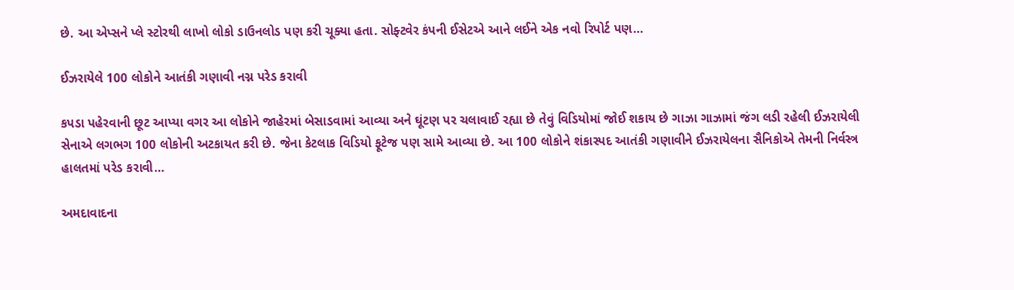છે. આ એપ્સને પ્લે સ્ટોરથી લાખો લોકો ડાઉનલોડ પણ કરી ચૂક્યા હતા. સોફ્ટવેર કંપની ઈસેટએ આને લઈને એક નવો રિપોર્ટ પણ…

ઈઝરાયેલે 100 લોકોને આતંકી ગણાવી નગ્ન પરેડ કરાવી

કપડા પહેરવાની છૂટ આપ્યા વગર આ લોકોને જાહેરમાં બેસાડવામાં આવ્યા અને ઘૂંટણ પર ચલાવાઈ રહ્યા છે તેવું વિડિયોમાં જોઈ શકાય છે ગાઝા ગાઝામાં જંગ લડી રહેલી ઈઝરાયેલી સેનાએ લગભગ 100 લોકોની અટકાયત કરી છે. જેના કેટલાક વિડિયો ફૂટેજ પણ સામે આવ્યા છે. આ 100 લોકોને શંકાસ્પદ આતંકી ગણાવીને ઈઝરાયેલના સૈનિકોએ તેમની નિર્વસ્ત્ર હાલતમાં પરેડ કરાવી…

અમદાવાદના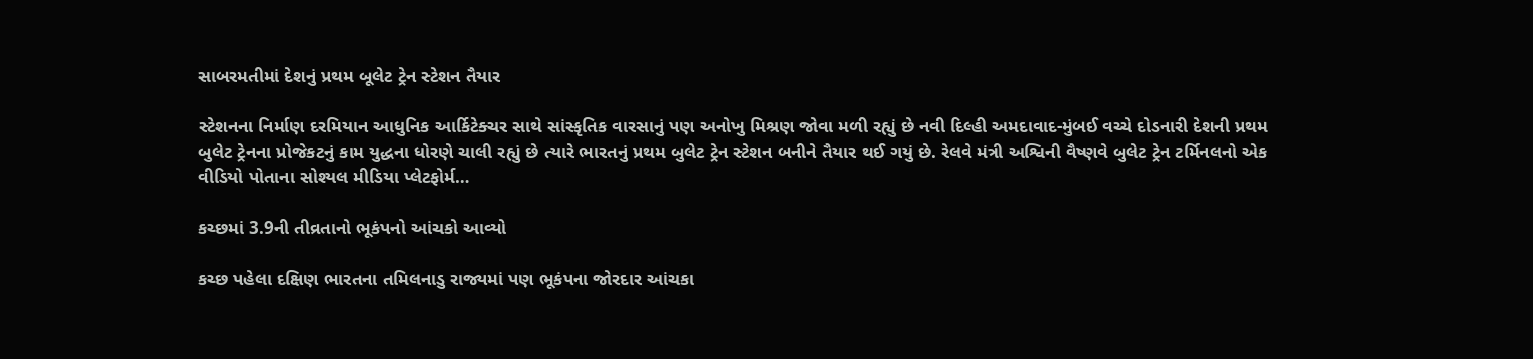સાબરમતીમાં દેશનું પ્રથમ બૂલેટ ટ્રેન સ્ટેશન તૈયાર

સ્ટેશનના નિર્માણ દરમિયાન આધુનિક આર્કિટેક્ચર સાથે સાંસ્કૃતિક વારસાનું પણ અનોખુ મિશ્રણ જોવા મળી રહ્યું છે નવી દિલ્હી અમદાવાદ-મુંબઈ વચ્ચે દોડનારી દેશની પ્રથમ બુલેટ ટ્રેનના પ્રોજેકટનું કામ યુદ્ધના ધોરણે ચાલી રહ્યું છે ત્યારે ભારતનું પ્રથમ બુલેટ ટ્રેન સ્ટેશન બનીને તૈયાર થઈ ગયું છે. રેલવે મંત્રી અશ્વિની વૈષ્ણવે બુલેટ ટ્રેન ટર્મિનલનો એક વીડિયો પોતાના સોશ્યલ મીડિયા પ્લેટફોર્મ…

કચ્છમાં 3.9ની તીવ્રતાનો ભૂકંપનો આંચકો આવ્યો

કચ્છ પહેલા દક્ષિણ ભારતના તમિલનાડુ રાજ્યમાં પણ ભૂકંપના જોરદાર આંચકા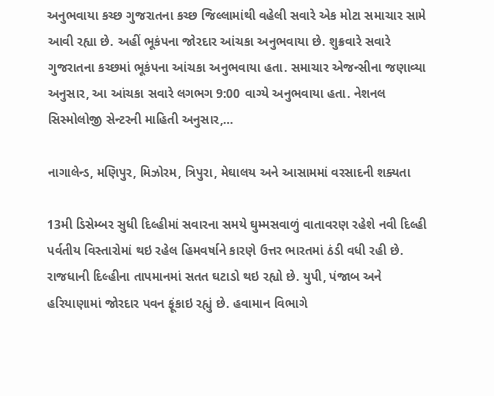અનુભવાયા કચ્છ ગુજરાતના કચ્છ જિલ્લામાંથી વહેલી સવારે એક મોટા સમાચાર સામે આવી રહ્યા છે. અહીં ભૂકંપના જોરદાર આંચકા અનુભવાયા છે. શુક્રવારે સવારે ગુજરાતના કચ્છમાં ભૂકંપના આંચકા અનુભવાયા હતા. સમાચાર એજન્સીના જણાવ્યા અનુસાર, આ આંચકા સવારે લગભગ 9:00 વાગ્યે અનુભવાયા હતા. નેશનલ સિસ્મોલોજી સેન્ટરની માહિતી અનુસાર,…

નાગાલેન્ડ, મણિપુર, મિઝોરમ, ત્રિપુરા, મેઘાલય અને આસામમાં વરસાદની શક્યતા

13મી ડિસેમ્બર સુધી દિલ્હીમાં સવારના સમયે ઘુમ્મસવાળું વાતાવરણ રહેશે નવી દિલ્હી પર્વતીય વિસ્તારોમાં થઇ રહેલ હિમવર્ષાને કારણે ઉત્તર ભારતમાં ઠંડી વધી રહી છે. રાજધાની દિલ્હીના તાપમાનમાં સતત ઘટાડો થઇ રહ્યો છે. યુપી, પંજાબ અને હરિયાણામાં જોરદાર પવન ફૂંકાઇ રહ્યું છે. હવામાન વિભાગે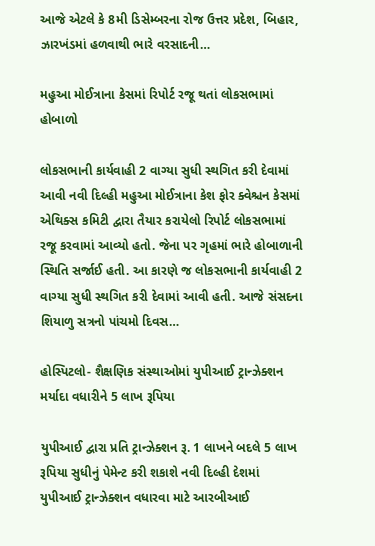આજે એટલે કે 8મી ડિસેમ્બરના રોજ ઉત્તર પ્રદેશ, બિહાર, ઝારખંડમાં હળવાથી ભારે વરસાદની…

મહુઆ મોઈત્રાના કેસમાં રિપોર્ટ રજૂ થતાં લોકસભામાં હોબાળો

લોકસભાની કાર્યવાહી 2 વાગ્યા સુધી સ્થગિત કરી દેવામાં આવી નવી દિલ્હી મહુઆ મોઈત્રાના કેશ ફોર ક્વેશ્ચન કેસમાં એથિક્સ કમિટી દ્વારા તૈયાર કરાયેલો રિપોર્ટ લોકસભામાં રજૂ કરવામાં આવ્યો હતો. જેના પર ગૃહમાં ભારે હોબાળાની સ્થિતિ સર્જાઈ હતી. આ કારણે જ લોકસભાની કાર્યવાહી 2 વાગ્યા સુધી સ્થગિત કરી દેવામાં આવી હતી. આજે સંસદના શિયાળુ સત્રનો પાંચમો દિવસ…

હોસ્પિટલો- શૈક્ષણિક સંસ્થાઓમાં યુપીઆઈ ટ્રાન્ઝેક્શન મર્યાદા વધારીને 5 લાખ રૂપિયા

યુપીઆઈ દ્વારા પ્રતિ ટ્રાન્ઝેક્શન રૂ. 1 લાખને બદલે 5 લાખ રૂપિયા સુધીનું પેમેન્ટ કરી શકાશે નવી દિલ્હી દેશમાં યુપીઆઈ ટ્રાન્ઝેક્શન વધારવા માટે આરબીઆઈ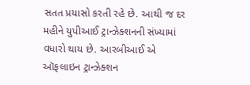સતત પ્રયાસો કરતી રહે છે. આથી જ દર મહીને યુપીઆઈ ટ્રાન્ઝેક્શનની સંખ્યામાં વધારો થાય છે. આરબીઆઈ એ ઑફલાઇન ટ્રાન્ઝેક્શન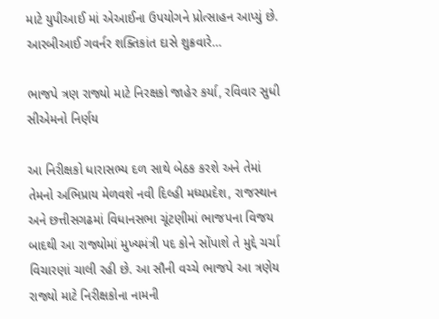માટે યુપીઆઈ માં એઆઈના ઉપયોગને પ્રોત્સાહન આપ્યું છે. આરબીઆઈ ગવર્નર શક્તિકાંત દાસે શુક્રવારે…

ભાજપે ત્રણ રાજ્યો માટે નિરક્ષકો જાહેર કર્યા, રવિવાર સુધી સીએમનો નિર્ણય

આ નિરીક્ષકો ધારાસભ્ય દળ સાથે બેઠક કરશે અને તેમાં તેમનો અભિપ્રાય મેળવશે નવી દિલ્હી મધ્યપ્રદેશ, રાજસ્થાન અને છત્તીસગઢમાં વિધાનસભા ચૂંટણીમાં ભાજપના વિજય બાદથી આ રાજ્યોમાં મુખ્યમંત્રી પદ કોને સોંપાશે તે મુદ્દે ચર્ચા વિચારણાં ચાલી રહી છે. આ સૌની વચ્ચે ભાજપે આ ત્રણેય રાજ્યો માટે નિરીક્ષકોના નામની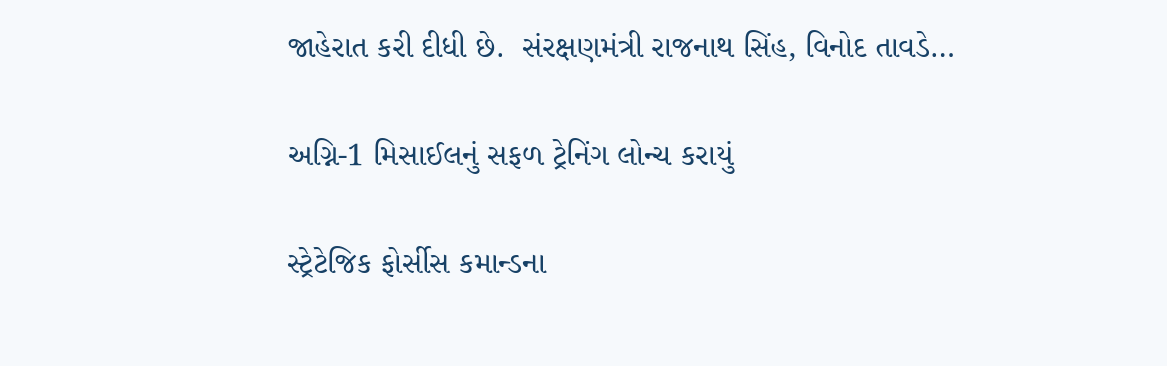જાહેરાત કરી દીધી છે.  સંરક્ષણમંત્રી રાજનાથ સિંહ, વિનોદ તાવડે…

અગ્નિ-1 મિસાઈલનું સફળ ટ્રેનિંગ લોન્ચ કરાયું

સ્ટ્રેટેજિક ફોર્સીસ કમાન્ડના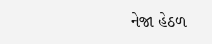નેજા હેઠળ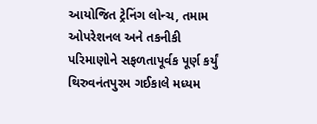આયોજિત ટ્રેનિંગ લોન્ચ, તમામ ઓપરેશનલ અને તકનીકી પરિમાણોને સફળતાપૂર્વક પૂર્ણ કર્યું થિરુવનંતપુરમ ગઈકાલે મધ્યમ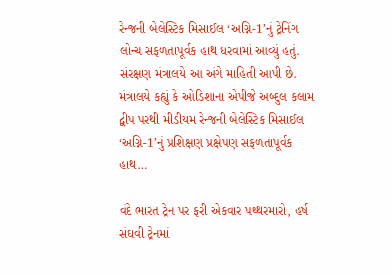રેન્જની બેલેસ્ટિક મિસાઈલ ‘અગ્નિ-1’નું ટ્રેનિંગ લોન્ચ સફળતાપૂર્વક હાથ ધરવામાં આવ્યું હતું. સંરક્ષણ મંત્રાલયે આ અંગે માહિતી આપી છે. મંત્રાલયે કહ્યું કે ઓડિશાના એપીજે અબ્દુલ કલામ દ્વીપ પરથી મીડીયમ રેન્જની બેલેસ્ટિક મિસાઈલ ‘અગ્નિ-1’નું પ્રશિક્ષણ પ્રક્ષેપણ સફળતાપૂર્વક હાથ…

વંદે ભારત ટ્રેન પર ફરી એકવાર પથ્થરમારો, હર્ષ સંઘવી ટ્રેનમાં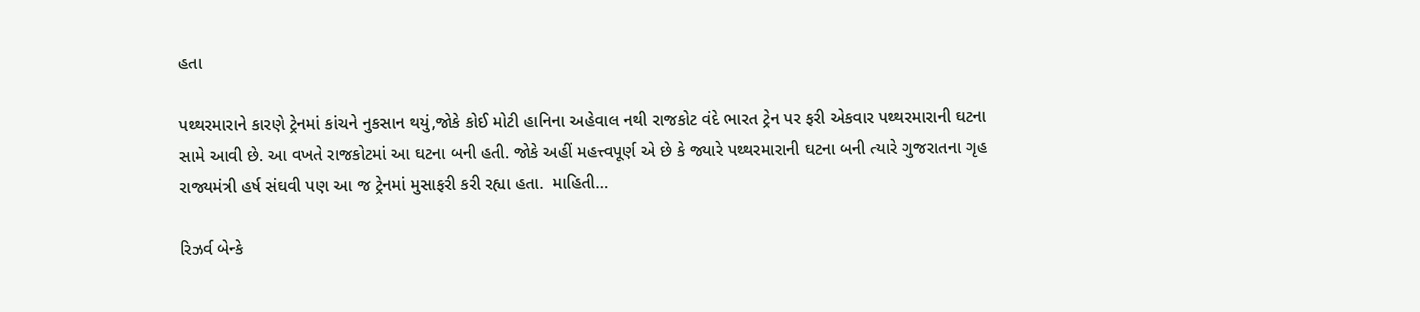હતા

પથ્થરમારાને કારણે ટ્રેનમાં કાંચને નુકસાન થયું,જોકે કોઈ મોટી હાનિના અહેવાલ નથી રાજકોટ વંદે ભારત ટ્રેન પર ફરી એકવાર પથ્થરમારાની ઘટના સામે આવી છે. આ વખતે રાજકોટમાં આ ઘટના બની હતી. જોકે અહીં મહત્ત્વપૂર્ણ એ છે કે જ્યારે પથ્થરમારાની ઘટના બની ત્યારે ગુજરાતના ગૃહ રાજ્યમંત્રી હર્ષ સંઘવી પણ આ જ ટ્રેનમાં મુસાફરી કરી રહ્યા હતા.  માહિતી…

રિઝર્વ બેન્કે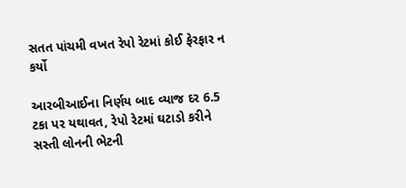સતત પાંચમી વખત રેપો રેટમાં કોઈ ફેરફાર ન કર્યો

આરબીઆઈના નિર્ણય બાદ વ્યાજ દર 6.5 ટકા પર યથાવત, રેપો રેટમાં ઘટાડો કરીને સસ્તી લોનની ભેટની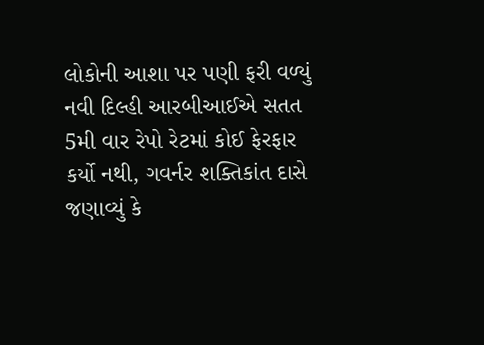લોકોની આશા પર પણી ફરી વળ્યું નવી દિલ્હી આરબીઆઈએ સતત 5મી વાર રેપો રેટમાં કોઈ ફેરફાર કર્યો નથી, ગવર્નર શક્તિકાંત દાસે જણાવ્યું કે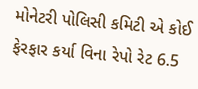મોનેટરી પોલિસી કમિટી એ કોઈ ફેરફાર કર્યા વિના રેપો રેટ 6.5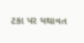ટકા પર યથાવત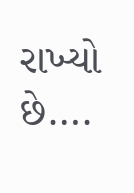રાખ્યો છે….